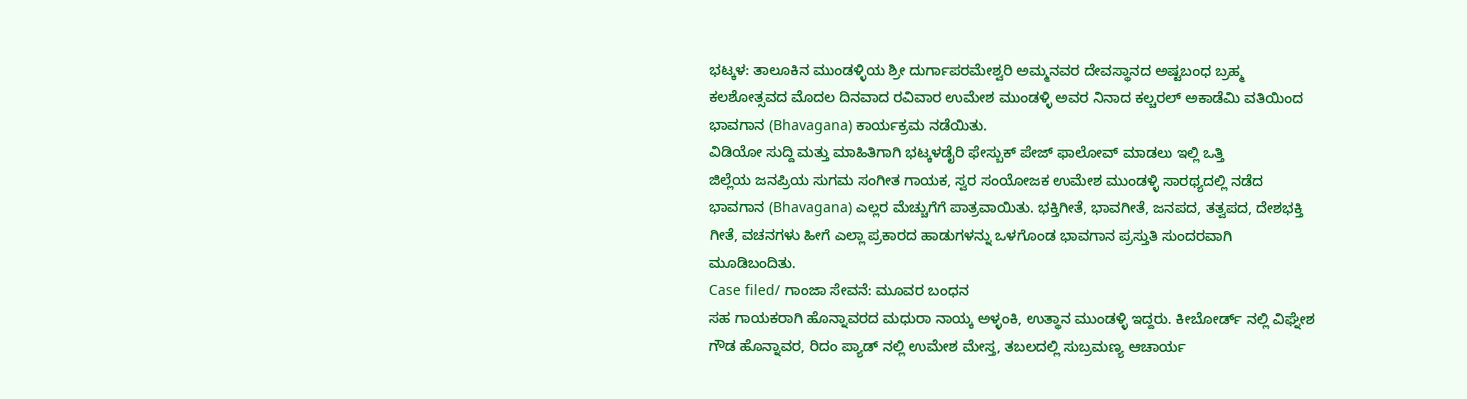ಭಟ್ಕಳ: ತಾಲೂಕಿನ ಮುಂಡಳ್ಳಿಯ ಶ್ರೀ ದುರ್ಗಾಪರಮೇಶ್ವರಿ ಅಮ್ಮನವರ ದೇವಸ್ಥಾನದ ಅಷ್ಟಬಂಧ ಬ್ರಹ್ಮ ಕಲಶೋತ್ಸವದ ಮೊದಲ ದಿನವಾದ ರವಿವಾರ ಉಮೇಶ ಮುಂಡಳ್ಳಿ ಅವರ ನಿನಾದ ಕಲ್ಚರಲ್ ಅಕಾಡೆಮಿ ವತಿಯಿಂದ ಭಾವಗಾನ (Bhavagana) ಕಾರ್ಯಕ್ರಮ ನಡೆಯಿತು.
ವಿಡಿಯೋ ಸುದ್ದಿ ಮತ್ತು ಮಾಹಿತಿಗಾಗಿ ಭಟ್ಕಳಡೈರಿ ಫೇಸ್ಬುಕ್ ಪೇಜ್ ಫಾಲೋವ್ ಮಾಡಲು ಇಲ್ಲಿ ಒತ್ತಿ
ಜಿಲ್ಲೆಯ ಜನಪ್ರಿಯ ಸುಗಮ ಸಂಗೀತ ಗಾಯಕ, ಸ್ವರ ಸಂಯೋಜಕ ಉಮೇಶ ಮುಂಡಳ್ಳಿ ಸಾರಥ್ಯದಲ್ಲಿ ನಡೆದ ಭಾವಗಾನ (Bhavagana) ಎಲ್ಲರ ಮೆಚ್ಚುಗೆಗೆ ಪಾತ್ರವಾಯಿತು. ಭಕ್ತಿಗೀತೆ, ಭಾವಗೀತೆ, ಜನಪದ, ತತ್ವಪದ, ದೇಶಭಕ್ತಿ ಗೀತೆ, ವಚನಗಳು ಹೀಗೆ ಎಲ್ಲಾ ಪ್ರಕಾರದ ಹಾಡುಗಳನ್ನು ಒಳಗೊಂಡ ಭಾವಗಾನ ಪ್ರಸ್ತುತಿ ಸುಂದರವಾಗಿ ಮೂಡಿಬಂದಿತು.
Case filed/ ಗಾಂಜಾ ಸೇವನೆ: ಮೂವರ ಬಂಧನ
ಸಹ ಗಾಯಕರಾಗಿ ಹೊನ್ನಾವರದ ಮಧುರಾ ನಾಯ್ಕ ಅಳ್ಳಂಕಿ, ಉತ್ಥಾನ ಮುಂಡಳ್ಳಿ ಇದ್ದರು. ಕೀಬೋರ್ಡ್ ನಲ್ಲಿ ವಿಘ್ನೇಶ ಗೌಡ ಹೊನ್ನಾವರ, ರಿದಂ ಪ್ಯಾಡ್ ನಲ್ಲಿ ಉಮೇಶ ಮೇಸ್ತ, ತಬಲದಲ್ಲಿ ಸುಬ್ರಮಣ್ಯ ಆಚಾರ್ಯ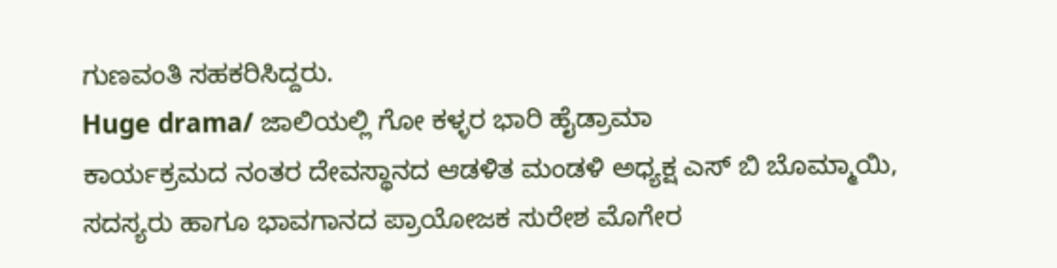ಗುಣವಂತಿ ಸಹಕರಿಸಿದ್ದರು.
Huge drama/ ಜಾಲಿಯಲ್ಲಿ ಗೋ ಕಳ್ಳರ ಭಾರಿ ಹೈಡ್ರಾಮಾ
ಕಾರ್ಯಕ್ರಮದ ನಂತರ ದೇವಸ್ಥಾನದ ಆಡಳಿತ ಮಂಡಳಿ ಅಧ್ಯಕ್ಷ ಎಸ್ ಬಿ ಬೊಮ್ಮಾಯಿ, ಸದಸ್ಯರು ಹಾಗೂ ಭಾವಗಾನದ ಪ್ರಾಯೋಜಕ ಸುರೇಶ ಮೊಗೇರ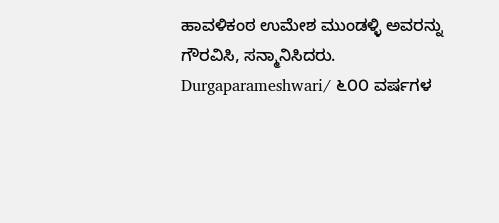ಹಾವಳಿಕಂಠ ಉಮೇಶ ಮುಂಡಳ್ಳಿ ಅವರನ್ನು ಗೌರವಿಸಿ, ಸನ್ಮಾನಿಸಿದರು.
Durgaparameshwari/ ೬೦೦ ವರ್ಷಗಳ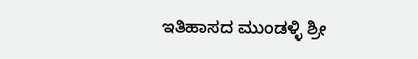ಇತಿಹಾಸದ ಮುಂಡಳ್ಳಿ ಶ್ರೀ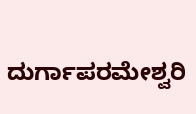ದುರ್ಗಾಪರಮೇಶ್ವರಿ